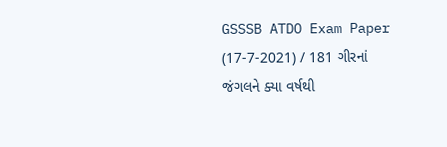GSSSB ATDO Exam Paper (17-7-2021) / 181 ગીરનાં જંગલને ક્યા વર્ષથી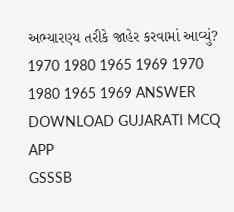અભ્યારણ્ય તરીકે જાહેર કરવામાં આવ્યું? 1970 1980 1965 1969 1970 1980 1965 1969 ANSWER DOWNLOAD GUJARATI MCQ APP
GSSSB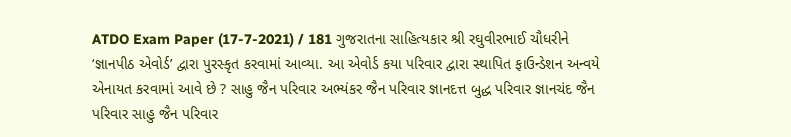ATDO Exam Paper (17-7-2021) / 181 ગુજરાતના સાહિત્યકાર શ્રી રઘુવીરભાઈ ચૌધરીને ‘જ્ઞાનપીઠ એવોર્ડ’ દ્વારા પુરસ્કૃત કરવામાં આવ્યા. આ એવોર્ડ કયા પરિવાર દ્વારા સ્થાપિત ફાઉન્ડેશન અન્વયે એનાયત કરવામાં આવે છે ? સાહુ જૈન પરિવાર અભ્યંકર જૈન પરિવાર જ્ઞાનદત્ત બુદ્ધ પરિવાર જ્ઞાનચંદ જૈન પરિવાર સાહુ જૈન પરિવાર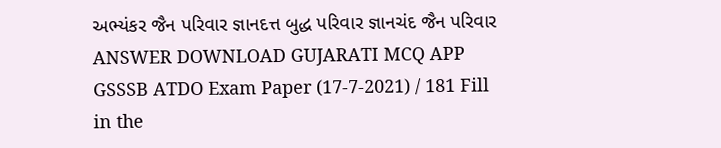અભ્યંકર જૈન પરિવાર જ્ઞાનદત્ત બુદ્ધ પરિવાર જ્ઞાનચંદ જૈન પરિવાર ANSWER DOWNLOAD GUJARATI MCQ APP
GSSSB ATDO Exam Paper (17-7-2021) / 181 Fill in the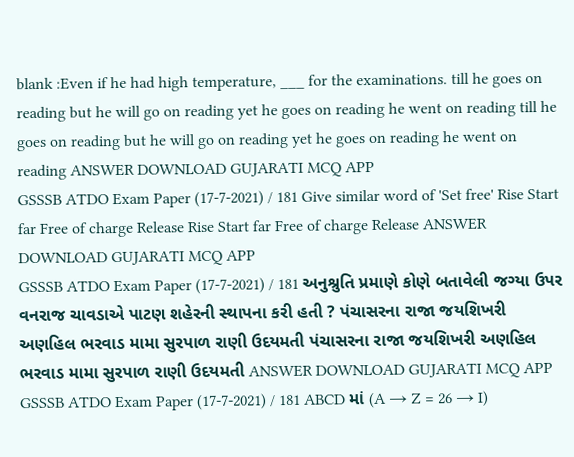blank :Even if he had high temperature, ___ for the examinations. till he goes on reading but he will go on reading yet he goes on reading he went on reading till he goes on reading but he will go on reading yet he goes on reading he went on reading ANSWER DOWNLOAD GUJARATI MCQ APP
GSSSB ATDO Exam Paper (17-7-2021) / 181 Give similar word of 'Set free' Rise Start far Free of charge Release Rise Start far Free of charge Release ANSWER DOWNLOAD GUJARATI MCQ APP
GSSSB ATDO Exam Paper (17-7-2021) / 181 અનુશ્રુતિ પ્રમાણે કોણે બતાવેલી જગ્યા ઉપર વનરાજ ચાવડાએ પાટણ શહેરની સ્થાપના કરી હતી ? પંચાસરના રાજા જયશિખરી અણહિલ ભરવાડ મામા સુરપાળ રાણી ઉદયમતી પંચાસરના રાજા જયશિખરી અણહિલ ભરવાડ મામા સુરપાળ રાણી ઉદયમતી ANSWER DOWNLOAD GUJARATI MCQ APP
GSSSB ATDO Exam Paper (17-7-2021) / 181 ABCD માં (A → Z = 26 → I)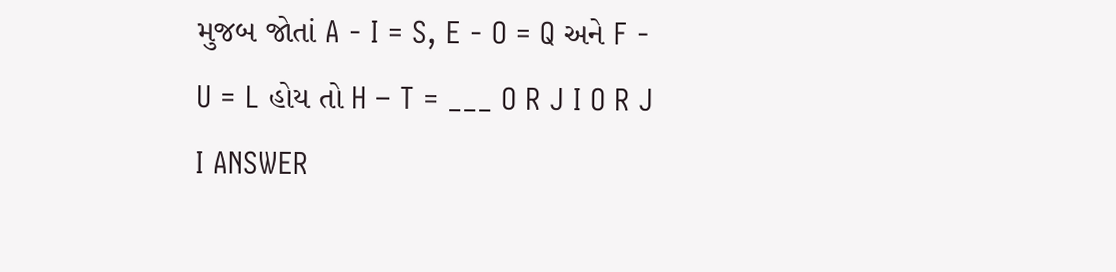મુજબ જોતાં A - I = S, E - O = Q અને F - U = L હોય તો H – T = ___ O R J I O R J I ANSWER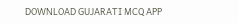DOWNLOAD GUJARATI MCQ APP